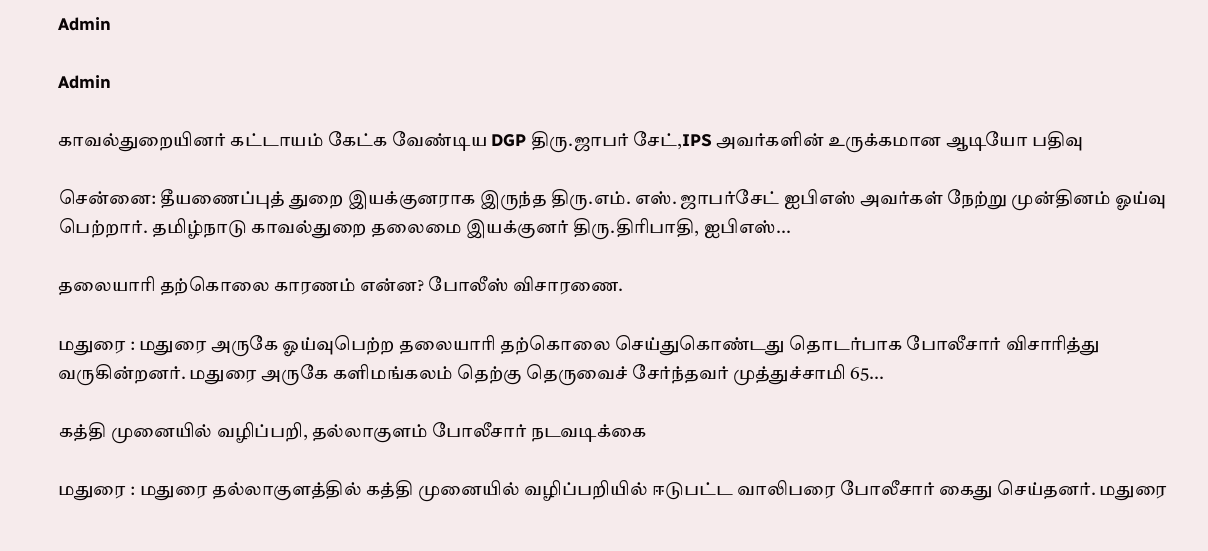Admin

Admin

காவல்துறையினர் கட்டாயம் கேட்க வேண்டிய DGP திரு.ஜாபர் சேட்,IPS அவர்களின் உருக்கமான ஆடியோ பதிவு

சென்னை: தீயணைப்புத் துறை இயக்குனராக இருந்த திரு.எம். எஸ். ஜாபர்சேட் ஐபிஎஸ் அவர்கள் நேற்று முன்தினம் ஓய்வு பெற்றார். தமிழ்நாடு காவல்துறை தலைமை இயக்குனர் திரு.திரிபாதி, ஐபிஎஸ்...

தலையாரி தற்கொலை காரணம் என்ன? போலீஸ் விசாரணை.

மதுரை : மதுரை அருகே ஓய்வுபெற்ற தலையாரி தற்கொலை செய்துகொண்டது தொடர்பாக போலீசார் விசாரித்து வருகின்றனர். மதுரை அருகே களிமங்கலம் தெற்கு தெருவைச் சேர்ந்தவர் முத்துச்சாமி 65...

கத்தி முனையில் வழிப்பறி, தல்லாகுளம் போலீசார் நடவடிக்கை

மதுரை : மதுரை தல்லாகுளத்தில் கத்தி முனையில் வழிப்பறியில் ஈடுபட்ட வாலிபரை போலீசார் கைது செய்தனர். மதுரை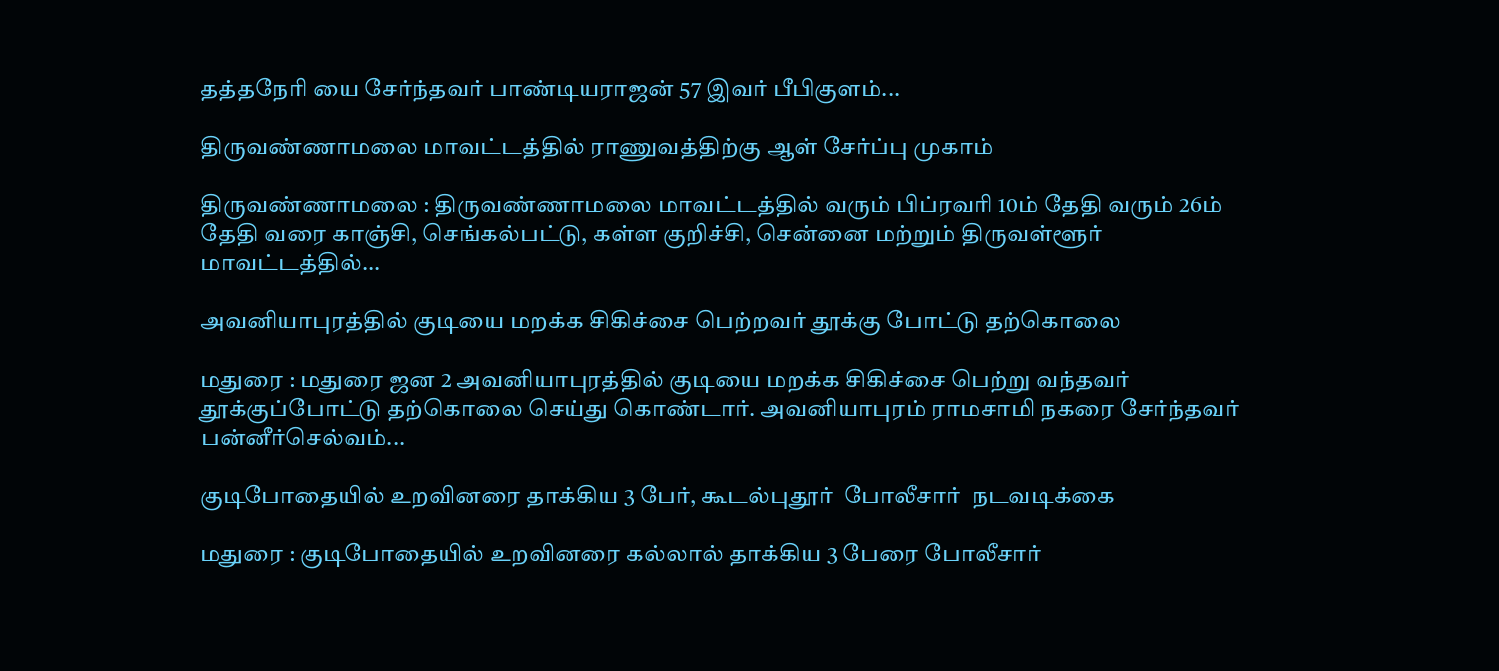தத்தநேரி யை சேர்ந்தவர் பாண்டியராஜன் 57 இவர் பீபிகுளம்...

திருவண்ணாமலை மாவட்டத்தில் ராணுவத்திற்கு ஆள் சேர்ப்பு முகாம்

திருவண்ணாமலை : திருவண்ணாமலை மாவட்டத்தில் வரும் பிப்ரவரி 10ம் தேதி வரும் 26ம் தேதி வரை காஞ்சி, செங்கல்பட்டு, கள்ள குறிச்சி, சென்னை மற்றும் திருவள்ளூர் மாவட்டத்தில்...

அவனியாபுரத்தில் குடியை மறக்க சிகிச்சை பெற்றவர் தூக்கு போட்டு தற்கொலை

மதுரை : மதுரை ஜன 2 அவனியாபுரத்தில் குடியை மறக்க சிகிச்சை பெற்று வந்தவர் தூக்குப்போட்டு தற்கொலை செய்து கொண்டார். அவனியாபுரம் ராமசாமி நகரை சேர்ந்தவர் பன்னீர்செல்வம்...

குடிபோதையில் உறவினரை தாக்கிய 3 பேர், கூடல்புதூர்  போலீசார்  நடவடிக்கை

மதுரை : குடிபோதையில் உறவினரை கல்லால் தாக்கிய 3 பேரை போலீசார்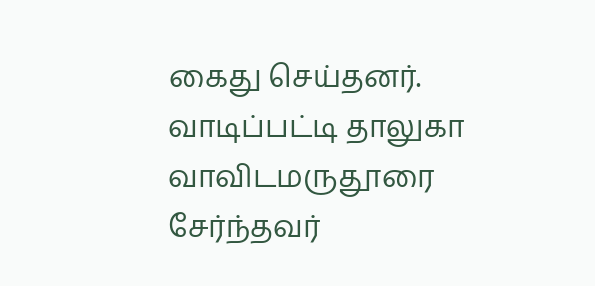கைது செய்தனர். வாடிப்பட்டி தாலுகா வாவிடமருதூரை சேர்ந்தவர்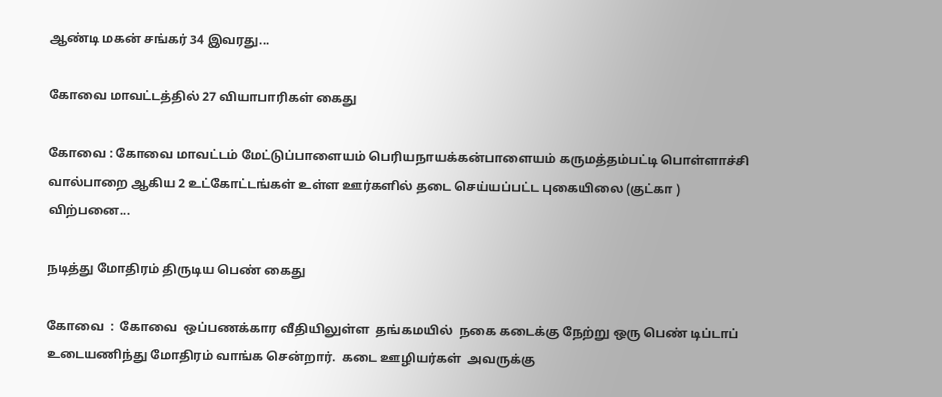ஆண்டி மகன் சங்கர் 34 இவரது...

கோவை மாவட்டத்தில் 27 வியாபாரிகள் கைது

கோவை : கோவை மாவட்டம் மேட்டுப்பாளையம் பெரியநாயக்கன்பாளையம் கருமத்தம்பட்டி பொள்ளாச்சி வால்பாறை ஆகிய 2 உட்கோட்டங்கள் உள்ள ஊர்களில் தடை செய்யப்பட்ட புகையிலை (குட்கா )  விற்பனை...

நடித்து மோதிரம் திருடிய பெண் கைது

கோவை  :  கோவை  ஒப்பணக்கார வீதியிலுள்ள  தங்கமயில்  நகை கடைக்கு நேற்று ஒரு பெண் டிப்டாப் உடையணிந்து மோதிரம் வாங்க சென்றார்.  கடை ஊழியர்கள்  அவருக்கு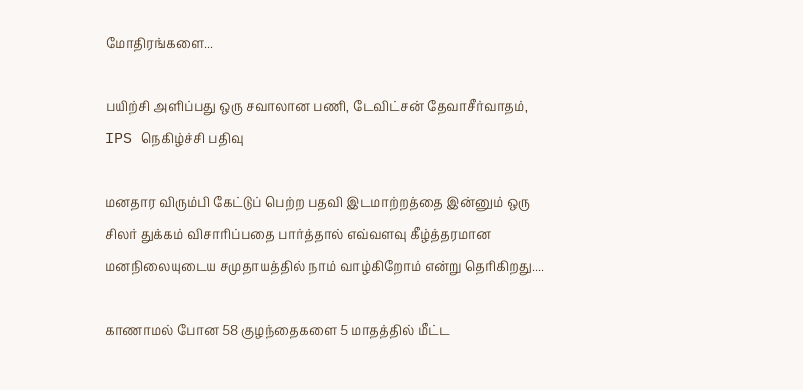மோதிரங்களை...

பயிற்சி அளிப்பது ஒரு சவாலான பணி, டேவிட்சன் தேவாசீர்வாதம், IPS நெகிழ்ச்சி பதிவு

மனதார விரும்பி கேட்டுப் பெற்ற பதவி இடமாற்றத்தை இன்னும் ஒரு சிலர் துக்கம் விசாரிப்பதை பார்த்தால் எவ்வளவு கீழ்த்தரமான மனநிலையுடைய சமுதாயத்தில் நாம் வாழ்கிறோம் என்று தெரிகிறது....

காணாமல் போன 58 குழந்தைகளை 5 மாதத்தில் மீட்ட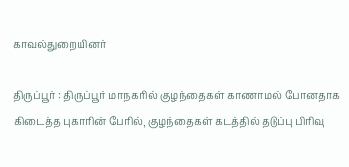காவல்துறையினர்

திருப்பூர் : திருப்பூர் மாநகரில் குழந்தைகள் காணாமல் போனதாக கிடைத்த புகாரின் பேரில்¸ குழந்தைகள் கடத்தில் தடுப்பு பிரிவு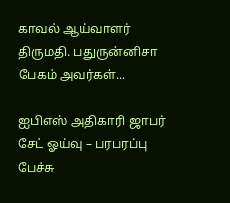காவல் ஆய்வாளர் திருமதி. பதுருன்னிசா பேகம் அவர்கள்...

ஐபிஎஸ் அதிகாரி ஜாபர் சேட் ஓய்வு – பரபரப்பு பேச்சு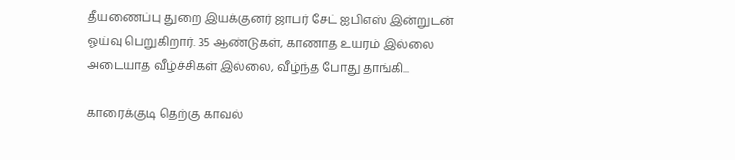தீயணைப்பு துறை இயக்குனர் ஜாபர் சேட் ஐபிஎஸ் இன்றுடன் ஓய்வு பெறுகிறார். 35 ஆண்டுகள், காணாத உயரம் இல்லை அடையாத வீழ்ச்சிகள் இல்லை, வீழ்ந்த போது தாங்கி...

காரைக்குடி தெற்கு காவல்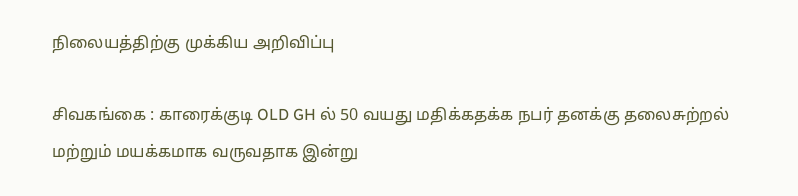நிலையத்திற்கு முக்கிய அறிவிப்பு

சிவகங்கை : காரைக்குடி OLD GH ல் 50 வயது மதிக்கதக்க நபர் தனக்கு தலைசுற்றல் மற்றும் மயக்கமாக வருவதாக இன்று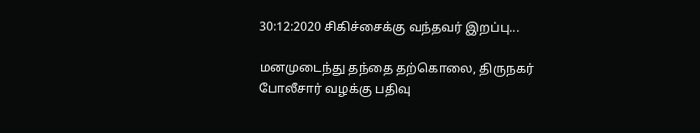30:12:2020 சிகிச்சைக்கு வந்தவர் இறப்பு...

மனமுடைந்து தந்தை தற்கொலை, திருநகர் போலீசார் வழக்கு பதிவு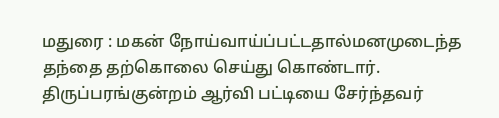மதுரை : மகன் நோய்வாய்ப்பட்டதால்மனமுடைந்த தந்தை தற்கொலை செய்து கொண்டார். திருப்பரங்குன்றம் ஆர்வி பட்டியை சேர்ந்தவர்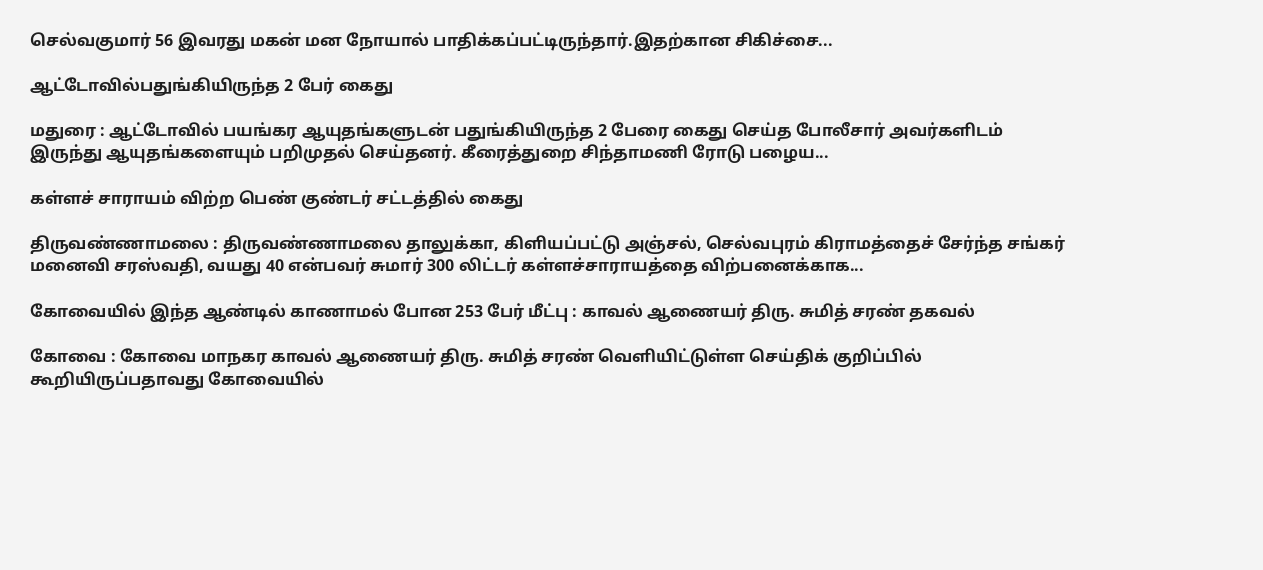செல்வகுமார் 56 இவரது மகன் மன நோயால் பாதிக்கப்பட்டிருந்தார்.இதற்கான சிகிச்சை...

ஆட்டோவில்பதுங்கியிருந்த 2 பேர் கைது

மதுரை : ஆட்டோவில் பயங்கர ஆயுதங்களுடன் பதுங்கியிருந்த 2 பேரை கைது செய்த போலீசார் அவர்களிடம் இருந்து ஆயுதங்களையும் பறிமுதல் செய்தனர். கீரைத்துறை சிந்தாமணி ரோடு பழைய...

கள்ளச் சாராயம் விற்ற பெண் குண்டர் சட்டத்தில் கைது

திருவண்ணாமலை : திருவண்ணாமலை தாலுக்கா, கிளியப்பட்டு அஞ்சல், செல்வபுரம் கிராமத்தைச் சேர்ந்த சங்கர் மனைவி சரஸ்வதி, வயது 40 என்பவர் சுமார் 300 லிட்டர் கள்ளச்சாராயத்தை விற்பனைக்காக...

கோவையில் இந்த ஆண்டில் காணாமல் போன 253 பேர் மீட்பு : காவல் ஆணையர் திரு. சுமித் சரண் தகவல்

கோவை : கோவை மாநகர காவல் ஆணையர் திரு. சுமித் சரண் வெளியிட்டுள்ள செய்திக் குறிப்பில் கூறியிருப்பதாவது கோவையில்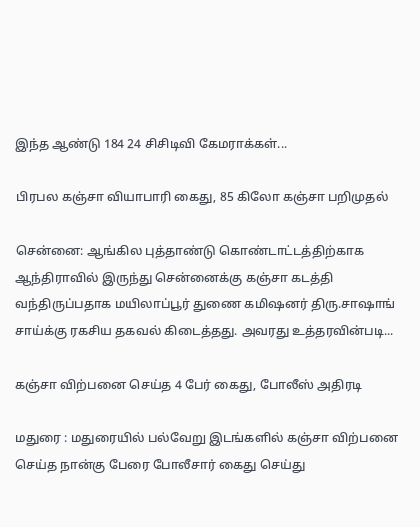இந்த ஆண்டு 184 24 சிசிடிவி கேமராக்கள்...

பிரபல கஞ்சா வியாபாரி கைது, 85 கிலோ கஞ்சா பறிமுதல்

சென்னை: ஆங்கில புத்தாண்டு கொண்டாட்டத்திற்காக ஆந்திராவில் இருந்து சென்னைக்கு கஞ்சா கடத்தி வந்திருப்பதாக மயிலாப்பூர் துணை கமிஷனர் திரு.சாஷாங் சாய்க்கு ரகசிய தகவல் கிடைத்தது. அவரது உத்தரவின்படி...

கஞ்சா விற்பனை செய்த 4 பேர் கைது, போலீஸ் அதிரடி

மதுரை : மதுரையில் பல்வேறு இடங்களில் கஞ்சா விற்பனை செய்த நான்கு பேரை போலீசார் கைது செய்து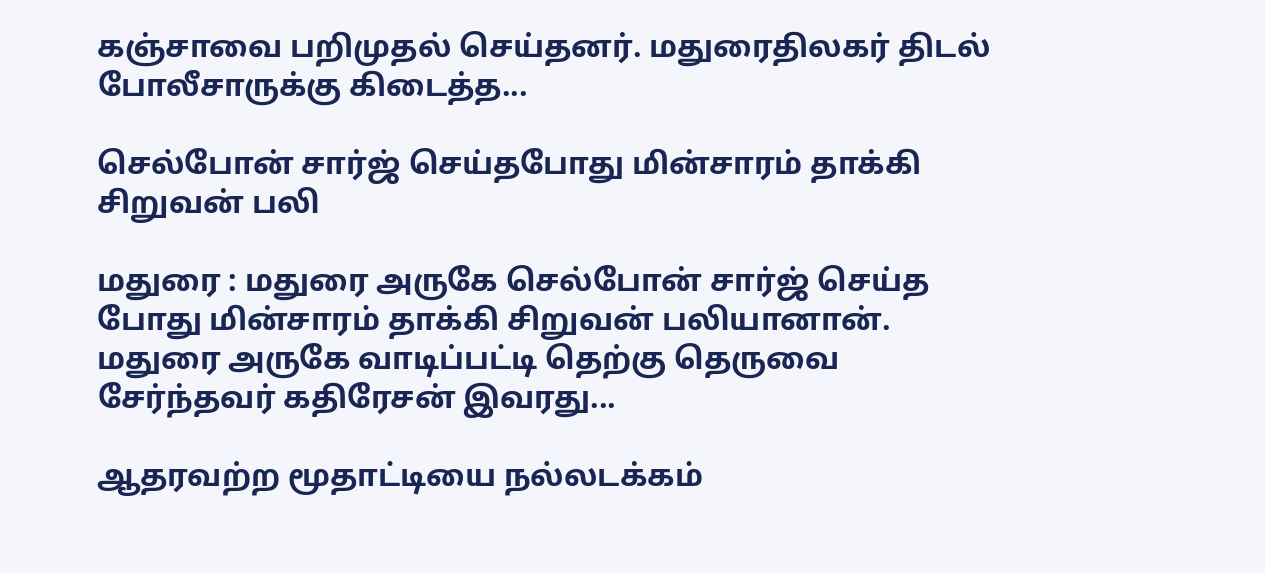கஞ்சாவை பறிமுதல் செய்தனர். மதுரைதிலகர் திடல் போலீசாருக்கு கிடைத்த...

செல்போன் சார்ஜ் செய்தபோது மின்சாரம் தாக்கி சிறுவன் பலி

மதுரை : மதுரை அருகே செல்போன் சார்ஜ் செய்த போது மின்சாரம் தாக்கி சிறுவன் பலியானான். மதுரை அருகே வாடிப்பட்டி தெற்கு தெருவை சேர்ந்தவர் கதிரேசன் இவரது...

ஆதரவற்ற மூதாட்டியை நல்லடக்கம்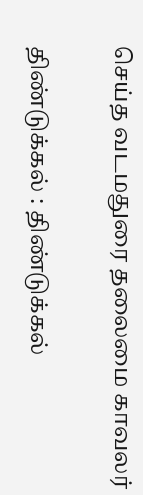செய்த வடமதுரை தலைமை காவலர்

திண்டுக்கல் : திண்டுக்கல்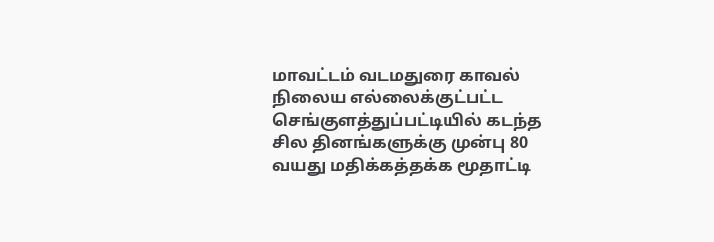மாவட்டம் வடமதுரை காவல் நிலைய எல்லைக்குட்பட்ட செங்குளத்துப்பட்டியில் கடந்த சில தினங்களுக்கு முன்பு 80 வயது மதிக்கத்தக்க மூதாட்டி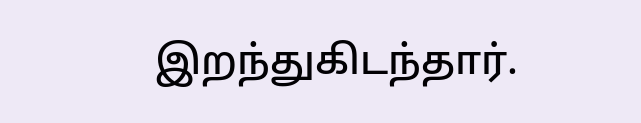இறந்துகிடந்தார்.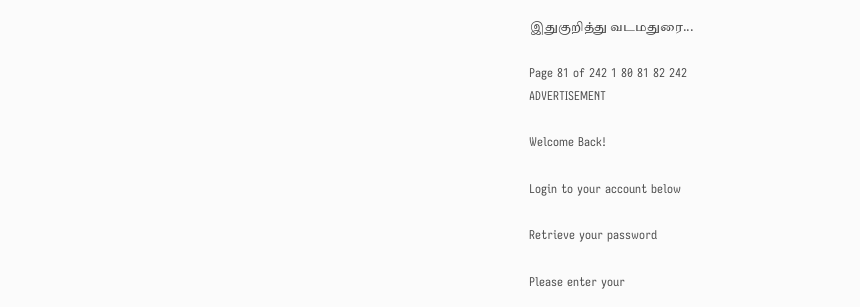இதுகுறித்து வடமதுரை...

Page 81 of 242 1 80 81 82 242
ADVERTISEMENT

Welcome Back!

Login to your account below

Retrieve your password

Please enter your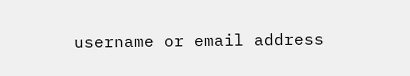username or email address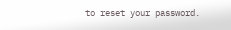to reset your password.